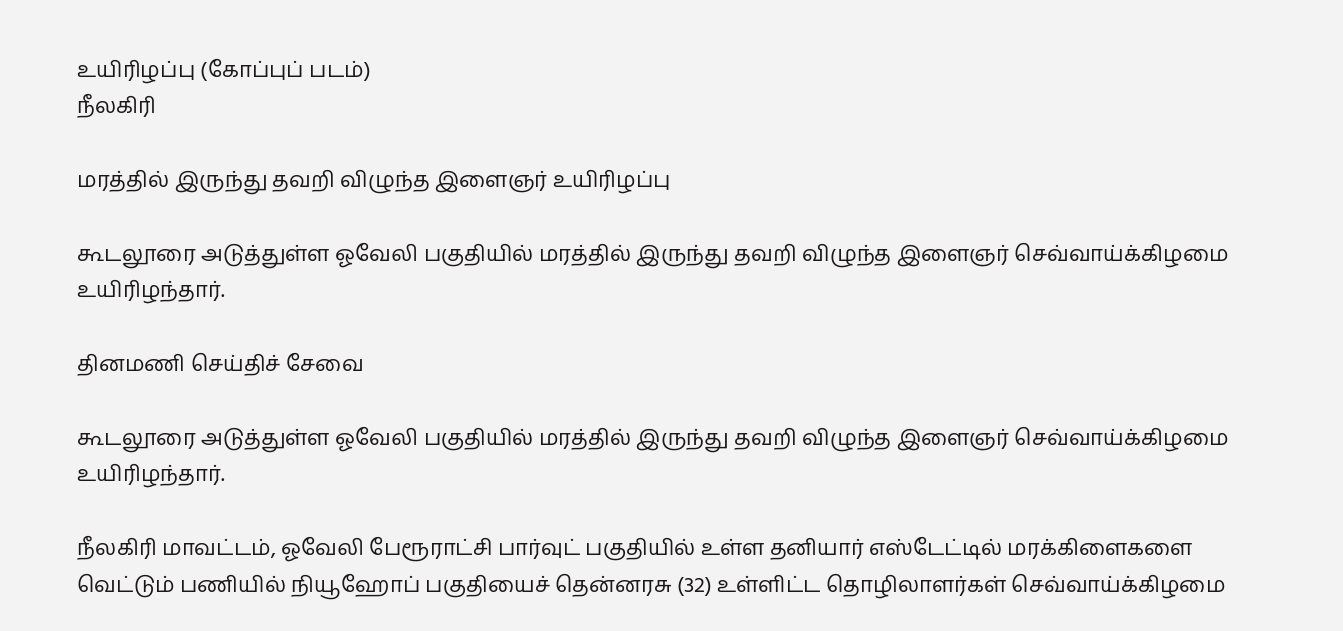உயிரிழப்பு (கோப்புப் படம்)
நீலகிரி

மரத்தில் இருந்து தவறி விழுந்த இளைஞர் உயிரிழப்பு

கூடலூரை அடுத்துள்ள ஓவேலி பகுதியில் மரத்தில் இருந்து தவறி விழுந்த இளைஞர் செவ்வாய்க்கிழமை உயிரிழந்தார்.

தினமணி செய்திச் சேவை

கூடலூரை அடுத்துள்ள ஓவேலி பகுதியில் மரத்தில் இருந்து தவறி விழுந்த இளைஞர் செவ்வாய்க்கிழமை உயிரிழந்தார்.

நீலகிரி மாவட்டம், ஓவேலி பேரூராட்சி பார்வுட் பகுதியில் உள்ள தனியார் எஸ்டேட்டில் மரக்கிளைகளை வெட்டும் பணியில் நியூஹோப் பகுதியைச் தென்னரசு (32) உள்ளிட்ட தொழிலாளர்கள் செவ்வாய்க்கிழமை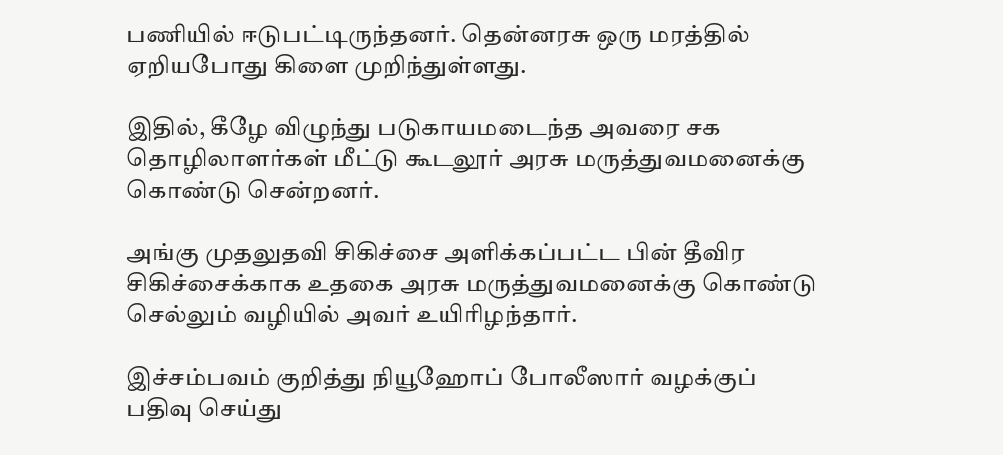பணியில் ஈடுபட்டிருந்தனர். தென்னரசு ஒரு மரத்தில் ஏறியபோது கிளை முறிந்துள்ளது.

இதில், கீழே விழுந்து படுகாயமடைந்த அவரை சக தொழிலாளர்கள் மீட்டு கூடலூர் அரசு மருத்துவமனைக்கு கொண்டு சென்றனர்.

அங்கு முதலுதவி சிகிச்சை அளிக்கப்பட்ட பின் தீவிர சிகிச்சைக்காக உதகை அரசு மருத்துவமனைக்கு கொண்டு செல்லும் வழியில் அவர் உயிரிழந்தார்.

இச்சம்பவம் குறித்து நியூஹோப் போலீஸார் வழக்குப் பதிவு செய்து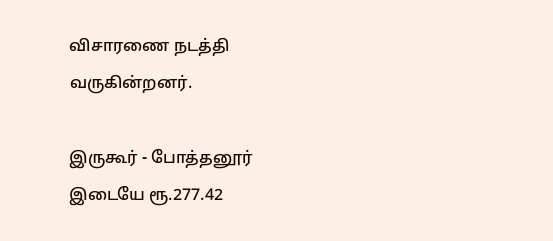விசாரணை நடத்தி வருகின்றனர்.

இருகூர் - போத்தனூர் இடையே ரூ.277.42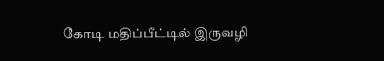கோடி மதிப்பீட்டில் இருவழி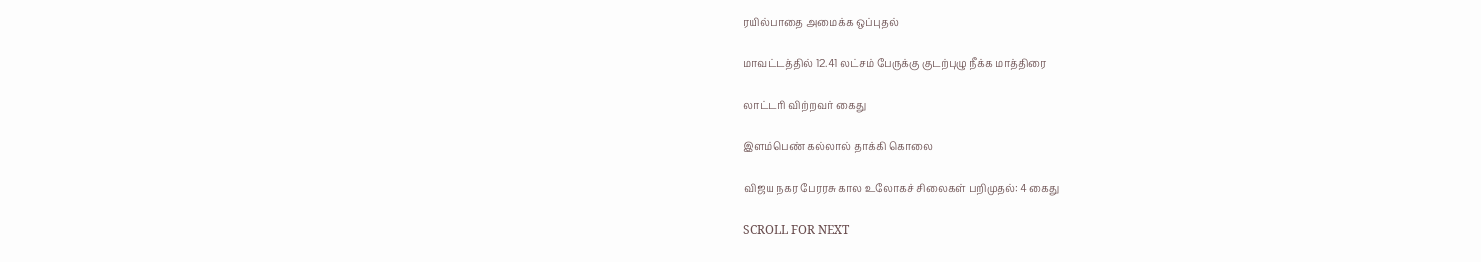ரயில்பாதை அமைக்க ஒப்புதல்

மாவட்டத்தில் 12.41 லட்சம் பேருக்கு குடற்புழு நீக்க மாத்திரை

லாட்டரி விற்றவர் கைது

இளம்பெண் கல்லால் தாக்கி கொலை

விஜய நகர பேரரசு கால உலோகச் சிலைகள் பறிமுதல்: 4 கைது

SCROLL FOR NEXT